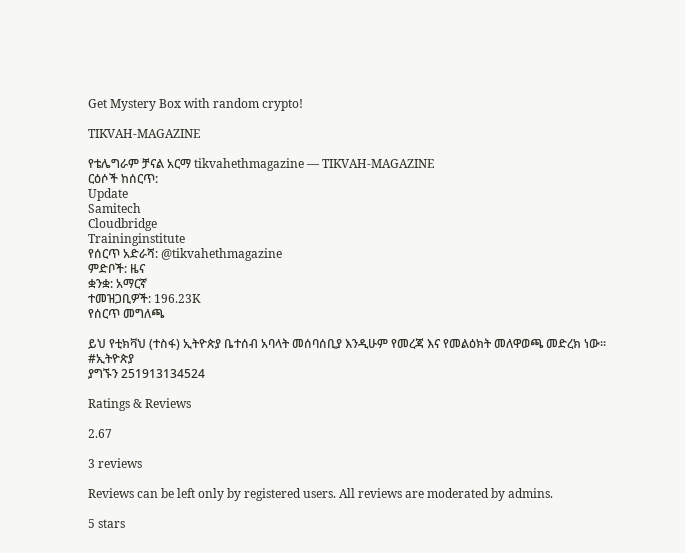Get Mystery Box with random crypto!

TIKVAH-MAGAZINE

የቴሌግራም ቻናል አርማ tikvahethmagazine — TIKVAH-MAGAZINE
ርዕሶች ከሰርጥ:
Update
Samitech
Cloudbridge
Traininginstitute
የሰርጥ አድራሻ: @tikvahethmagazine
ምድቦች: ዜና
ቋንቋ: አማርኛ
ተመዝጋቢዎች: 196.23K
የሰርጥ መግለጫ

ይህ የቲክቫህ (ተስፋ) ኢትዮጵያ ቤተሰብ አባላት መሰባሰቢያ እንዲሁም የመረጃ እና የመልዕክት መለዋወጫ መድረክ ነው።
#ኢትዮጵያ
ያግኙን 251913134524

Ratings & Reviews

2.67

3 reviews

Reviews can be left only by registered users. All reviews are moderated by admins.

5 stars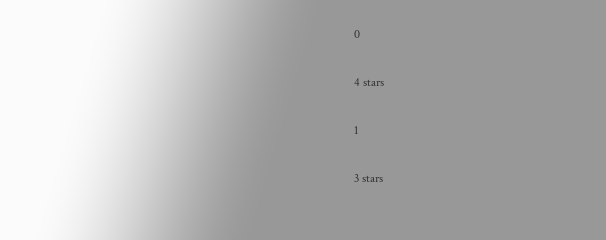0

4 stars

1

3 stars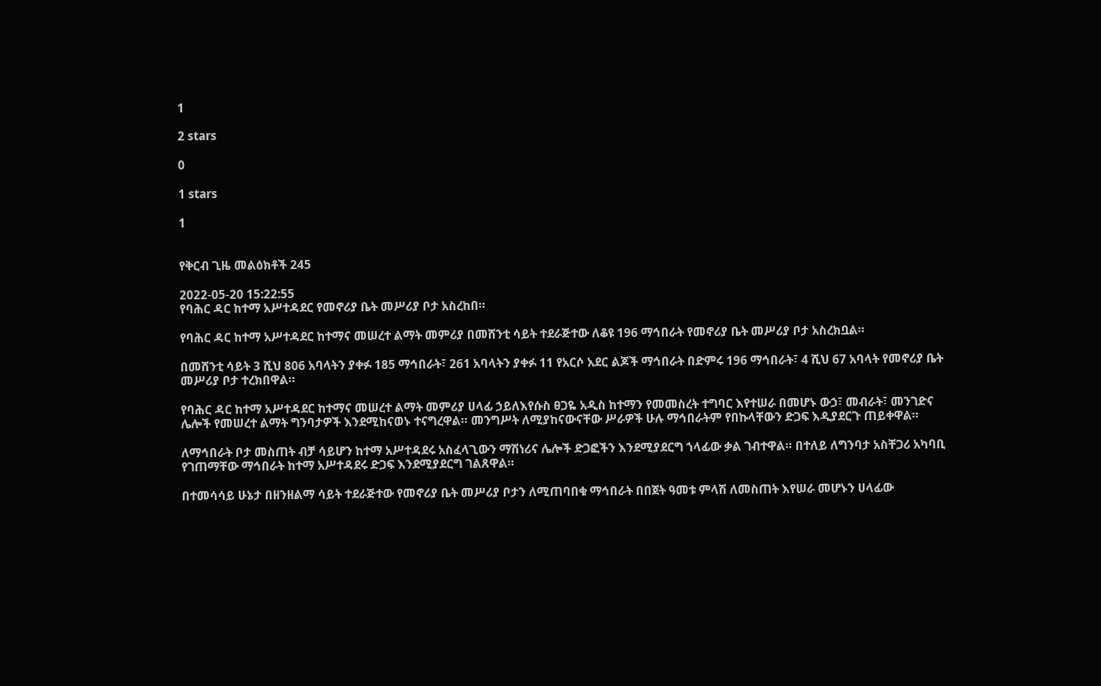1

2 stars

0

1 stars

1


የቅርብ ጊዜ መልዕክቶች 245

2022-05-20 15:22:55
የባሕር ዳር ከተማ አሥተዳደር የመኖሪያ ቤት መሥሪያ ቦታ አስረከበ።

የባሕር ዳር ከተማ አሥተዳደር ከተማና መሠረተ ልማት መምሪያ በመሸንቲ ሳይት ተደራጅተው ለቆዩ 196 ማኅበራት የመኖሪያ ቤት መሥሪያ ቦታ አስረክቧል።

በመሸንቲ ሳይት 3 ሺህ 806 አባላትን ያቀፉ 185 ማኅበራት፣ 261 አባላትን ያቀፉ 11 የአርሶ አደር ልጆች ማኅበራት በድምሩ 196 ማኅበራት፣ 4 ሺህ 67 አባላት የመኖሪያ ቤት መሥሪያ ቦታ ተረክበዋል።

የባሕር ዳር ከተማ አሥተዳደር ከተማና መሠረተ ልማት መምሪያ ሀላፊ ኃይለእየሱስ ፀጋዬ አዲስ ከተማን የመመስረት ተግባር እየተሠራ በመሆኑ ውኃ፣ መብራት፣ መንገድና ሌሎች የመሠረተ ልማት ግንባታዎች እንደሚከናወኑ ተናግረዋል። መንግሥት ለሚያከናውናቸው ሥራዎች ሁሉ ማኅበራትም የበኩላቸውን ድጋፍ እዲያደርጉ ጠይቀዋል።

ለማኅበራት ቦታ መስጠት ብቻ ሳይሆን ከተማ አሥተዳደሩ አስፈላጊውን ማሽነሪና ሌሎች ድጋፎችን እንደሚያደርግ ኀላፊው ቃል ገብተዋል። በተለይ ለግንባታ አስቸጋሪ አካባቢ የገጠማቸው ማኅበራት ከተማ አሥተዳደሩ ድጋፍ እንደሚያደርግ ገልጸዋል።

በተመሳሳይ ሁኔታ በዘንዘልማ ሳይት ተደራጅተው የመኖሪያ ቤት መሥሪያ ቦታን ለሚጠባበቁ ማኅበራት በበጀት ዓመቱ ምላሽ ለመስጠት እየሠራ መሆኑን ሀላፊው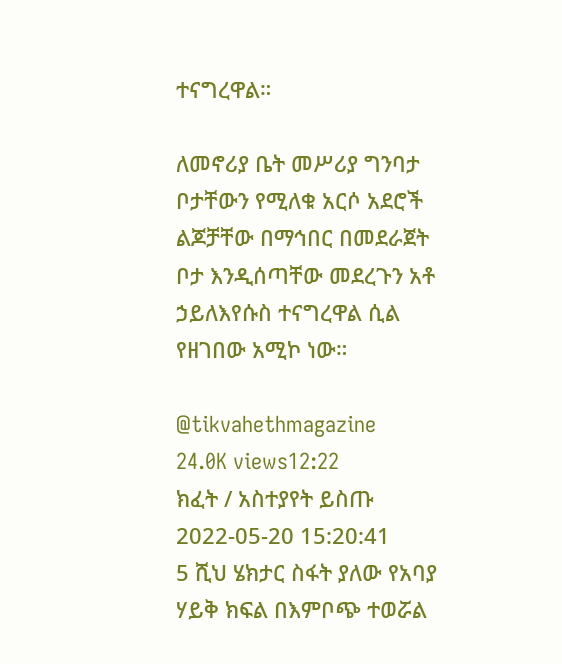ተናግረዋል።

ለመኖሪያ ቤት መሥሪያ ግንባታ ቦታቸውን የሚለቁ አርሶ አደሮች ልጆቻቸው በማኅበር በመደራጀት ቦታ እንዲሰጣቸው መደረጉን አቶ ኃይለእየሱስ ተናግረዋል ሲል የዘገበው አሚኮ ነው።

@tikvahethmagazine
24.0K views12:22
ክፈት / አስተያየት ይስጡ
2022-05-20 15:20:41
5 ሺህ ሄክታር ስፋት ያለው የአባያ ሃይቅ ክፍል በእምቦጭ ተወሯል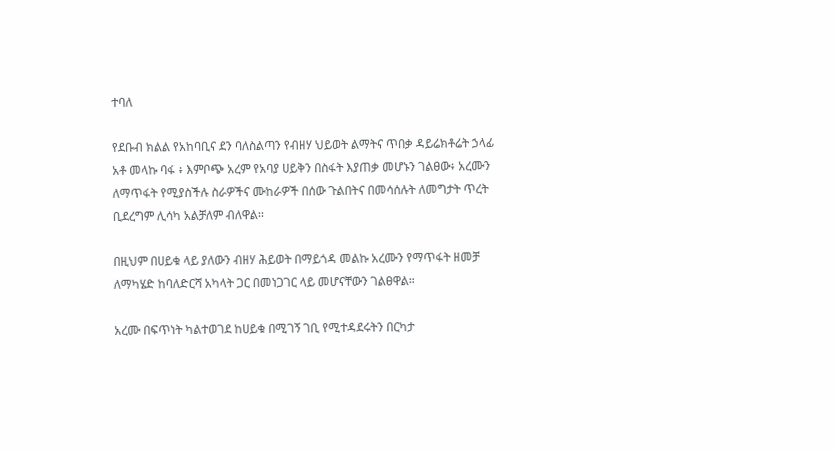ተባለ

የደቡብ ክልል የአከባቢና ደን ባለስልጣን የብዘሃ ህይወት ልማትና ጥበቃ ዳይሬክቶሬት ኃላፊ አቶ መላኩ ባፋ ፥ እምቦጭ አረም የአባያ ሀይቅን በስፋት እያጠቃ መሆኑን ገልፀው፥ አረሙን ለማጥፋት የሚያስችሉ ስራዎችና ሙከራዎች በሰው ጉልበትና በመሳሰሉት ለመግታት ጥረት ቢደረግም ሊሳካ አልቻለም ብለዋል፡፡

በዚህም በሀይቁ ላይ ያለውን ብዘሃ ሕይወት በማይጎዳ መልኩ አረሙን የማጥፋት ዘመቻ ለማካሄድ ከባለድርሻ አካላት ጋር በመነጋገር ላይ መሆናቸውን ገልፀዋል።

አረሙ በፍጥነት ካልተወገደ ከሀይቁ በሚገኝ ገቢ የሚተዳደሩትን በርካታ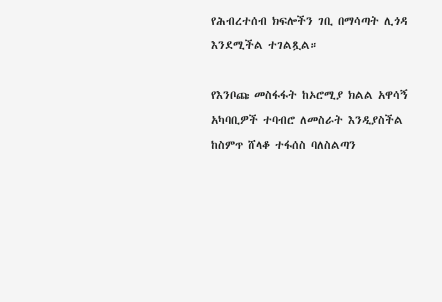የሕብረተሰብ ክፍሎችን ገቢ በማሳጣት ሊጎዳ እንደሚችል ተገልጿል።

የእንቦጩ መስፋፋት ከኦሮሚያ ክልል አዋሳኝ አካባቢዎች ተባብሮ ለመስራት እንዲያስችል ከስምጥ ሸላቆ ተፋሰስ ባለስልጣን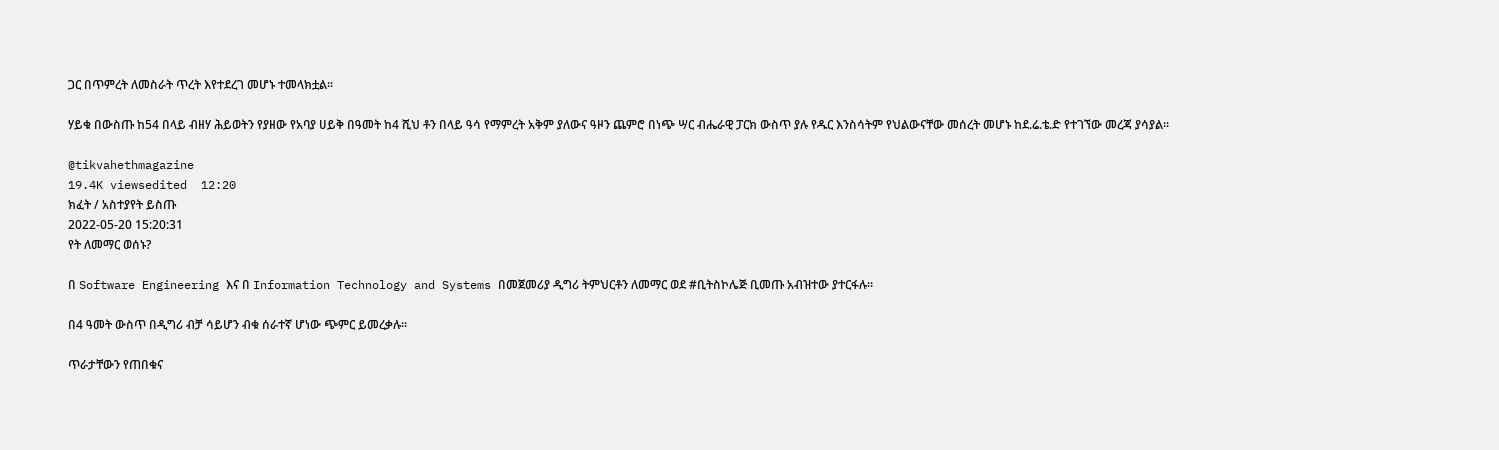ጋር በጥምረት ለመስራት ጥረት እየተደረገ መሆኑ ተመላክቷል፡፡

ሃይቁ በውስጡ ከ54 በላይ ብዘሃ ሕይወትን የያዘው የአባያ ሀይቅ በዓመት ከ4 ሺህ ቶን በላይ ዓሳ የማምረት አቅም ያለውና ዓዞን ጨምሮ በነጭ ሣር ብሔራዊ ፓርክ ውስጥ ያሉ የዱር እንስሳትም የህልውናቸው መሰረት መሆኑ ከደ.ሬ.ቴ.ድ የተገኘው መረጃ ያሳያል፡፡

@tikvahethmagazine
19.4K viewsedited  12:20
ክፈት / አስተያየት ይስጡ
2022-05-20 15:20:31
የት ለመማር ወሰኑ?

በ Software Engineering እና በ Information Technology and Systems በመጀመሪያ ዲግሪ ትምህርቶን ለመማር ወደ #ቢትስኮሌጅ ቢመጡ አብዝተው ያተርፋሉ።

በ4 ዓመት ውስጥ በዲግሪ ብቻ ሳይሆን ብቁ ሰራተኛ ሆነው ጭምር ይመረቃሉ።

ጥራታቸውን የጠበቁና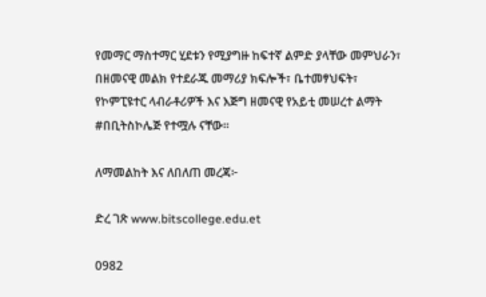የመማር ማስተማር ሂደቱን የሚያግዙ ከፍተኛ ልምድ ያላቸው መምህራን፣ በዘመናዊ መልክ የተደራጁ መማሪያ ክፍሎች፣ ቤተመፃህፍት፣ የኮምፒዩተር ላብራቶሪዎች እና እጅግ ዘመናዊ የአይቲ መሠረተ ልማት #በቢትስኮሌጅ የተሟሉ ናቸው።

ለማመልከት እና ለበለጠ መረጃ፦

ድረ ገጽ www.bitscollege.edu.et

0982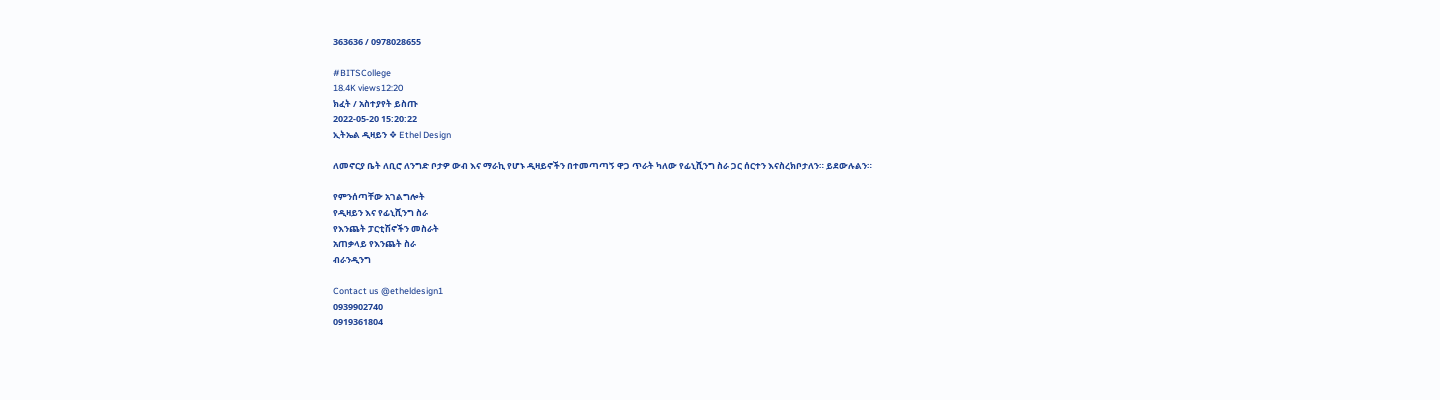363636 / 0978028655

#BITSCollege
18.4K views12:20
ክፈት / አስተያየት ይስጡ
2022-05-20 15:20:22
ኢትኤል ዲዛይን ❖ Ethel Design

ለመኖርያ ቤት ለቢሮ ለንግድ ቦታዎ ውብ እና ማራኪ የሆኑ ዲዛይኖችን በተመጣጣኝ ዋጋ ጥራት ካለው የፊኒሺንግ ስራ ጋር ሰርተን እናስረክቦታለን። ይደውሉልን።

የምንሰጣቸው አገልግሎት
የዲዛይን እና የፊኒሺንግ ስራ
የእንጨት ፓርቲሽኖችን መስራት
አጠቃላይ የእንጨት ስራ
ብራንዲንግ

Contact us @etheldesign1
0939902740
0919361804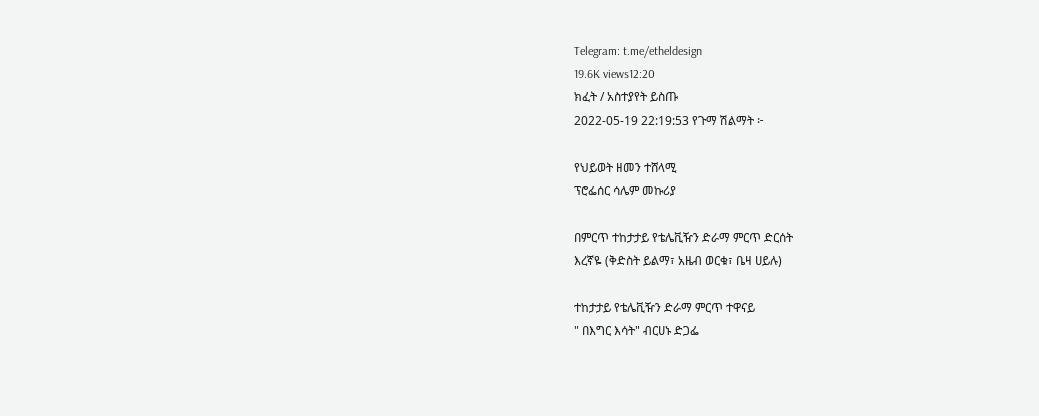Telegram: t.me/etheldesign
19.6K views12:20
ክፈት / አስተያየት ይስጡ
2022-05-19 22:19:53 የጉማ ሽልማት ፦

የህይወት ዘመን ተሸላሚ
ፕሮፌሰር ሳሌም መኩሪያ

በምርጥ ተከታታይ የቴሌቪዥን ድራማ ምርጥ ድርሰት
እረኛዬ (ቅድስት ይልማ፣ አዜብ ወርቁ፣ ቤዛ ሀይሉ)

ተከታታይ የቴሌቪዥን ድራማ ምርጥ ተዋናይ
" በእግር እሳት" ብርሀኑ ድጋፌ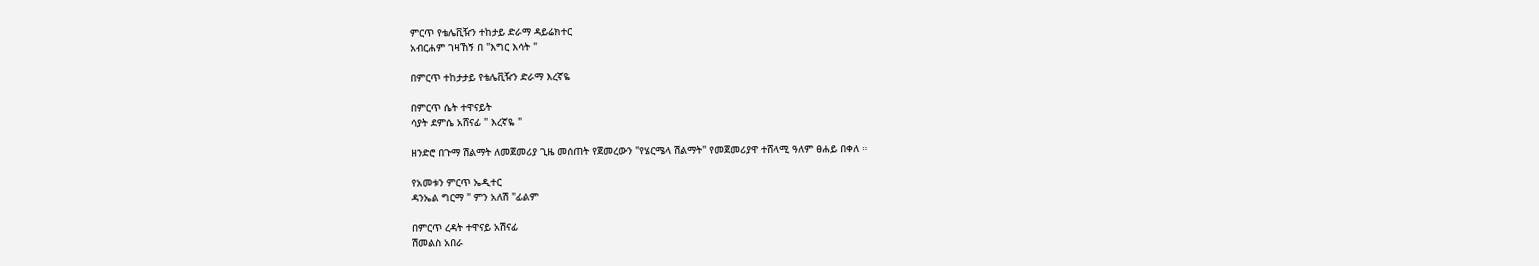ምርጥ የቴሌቪዥን ተከታይ ድራማ ዳይሬክተር
አብርሐም ገዛኸኝ በ "እግር እሳት "

በምርጥ ተከታታይ የቴሌቪዥን ድራማ እረኛዬ

በምርጥ ሴት ተዋናይት
ሳያት ደምሴ አሸናፊ " እረኛዬ "

ዘንድሮ በጉማ ሽልማት ለመጀመሪያ ጊዜ መሰጠት የጀመረውን "የሄርሜላ ሽልማት" የመጀመሪያዋ ተሸላሚ ዓለም ፀሐይ በቀለ ።

የአመቱን ምርጥ ኤዲተር
ዳንኤል ግርማ " ምን አለሽ "ፊልም

በምርጥ ረዳት ተዋናይ አሽናፊ
ሽመልስ አበራ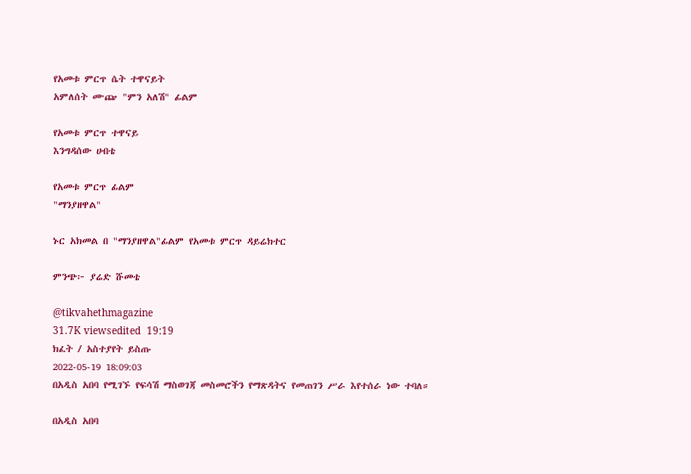የአመቱ ምርጥ ሴት ተዋናይት
አምለሰት ሙጬ "ምን አለሽ" ፊልም

የአመቱ ምርጥ ተዋናይ
እንግዳሰው ሀብቴ

የአመቱ ምርጥ ፊልም
"ማንያዘዋል"

ኑር አክመል በ "ማንያዘዋል"ፊልም የአመቱ ምርጥ ዳይሬክተር

ምንጭ፦ ያሬድ ሹመቴ

@tikvahethmagazine
31.7K viewsedited  19:19
ክፈት / አስተያየት ይስጡ
2022-05-19 18:09:03
በአዲስ አበባ የሚገኙ የፍሳሽ ማስወገጃ መስመሮችን የማጽዳትና የመጠገን ሥራ እየተሰራ ነው ተባለ።

በአዲስ አበባ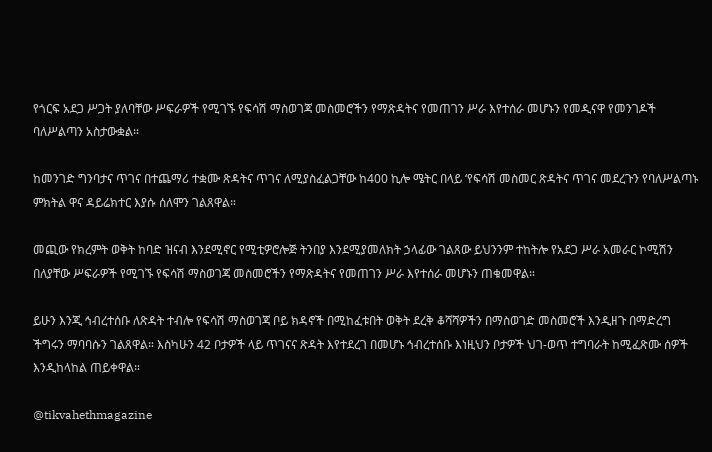የጎርፍ አደጋ ሥጋት ያለባቸው ሥፍራዎች የሚገኙ የፍሳሽ ማስወገጃ መስመሮችን የማጽዳትና የመጠገን ሥራ እየተሰራ መሆኑን የመዲናዋ የመንገዶች ባለሥልጣን አስታውቋል።

ከመንገድ ግንባታና ጥገና በተጨማሪ ተቋሙ ጽዳትና ጥገና ለሚያስፈልጋቸው ከ400 ኪሎ ሜትር በላይ ‘የፍሳሽ መስመር ጽዳትና ጥገና መደረጉን የባለሥልጣኑ ምክትል ዋና ዳይሬክተር እያሱ ሰለሞን ገልጸዋል።

መጪው የክረምት ወቅት ከባድ ዝናብ እንደሚኖር የሚቲዎሮሎጅ ትንበያ እንደሚያመለክት ኃላፊው ገልጸው ይህንንም ተከትሎ የአደጋ ሥራ አመራር ኮሚሽን በለያቸው ሥፍራዎች የሚገኙ የፍሳሽ ማስወገጃ መስመሮችን የማጽዳትና የመጠገን ሥራ እየተሰራ መሆኑን ጠቁመዋል።

ይሁን እንጂ ኅብረተሰቡ ለጽዳት ተብሎ የፍሳሽ ማስወገጃ ቦይ ክዳኖች በሚከፈቱበት ወቅት ደረቅ ቆሻሻዎችን በማስወገድ መስመሮች እንዲዘጉ በማድረግ ችግሩን ማባባሱን ገልጸዋል። እስካሁን 42 ቦታዎች ላይ ጥገናና ጽዳት እየተደረገ በመሆኑ ኅብረተሰቡ እነዚህን ቦታዎች ህገ-ወጥ ተግባራት ከሚፈጽሙ ሰዎች እንዲከላከል ጠይቀዋል።

@tikvahethmagazine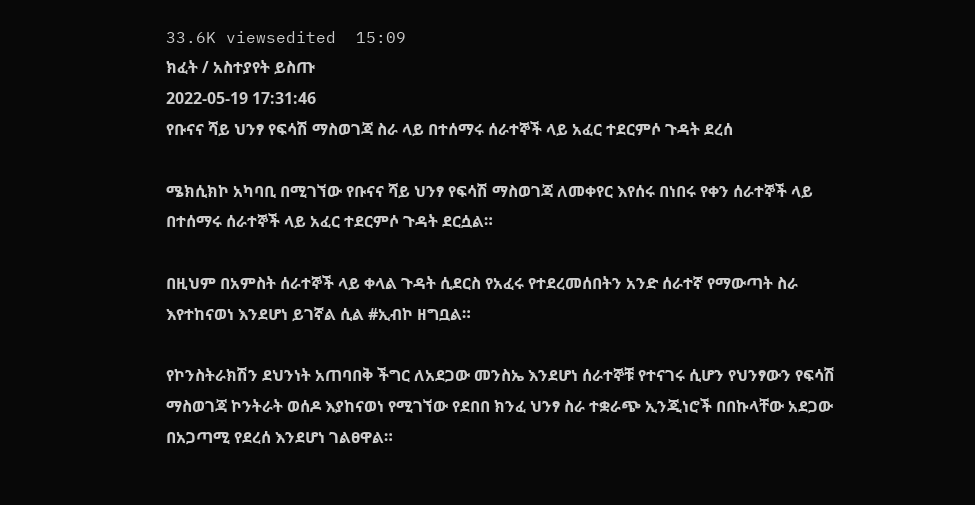33.6K viewsedited  15:09
ክፈት / አስተያየት ይስጡ
2022-05-19 17:31:46
የቡናና ሻይ ህንፃ የፍሳሽ ማስወገጃ ስራ ላይ በተሰማሩ ሰራተኞች ላይ አፈር ተደርምሶ ጉዳት ደረሰ

ሜክሲክኮ አካባቢ በሚገኘው የቡናና ሻይ ህንፃ የፍሳሽ ማስወገጃ ለመቀየር እየሰሩ በነበሩ የቀን ሰራተኞች ላይ በተሰማሩ ሰራተኞች ላይ አፈር ተደርምሶ ጉዳት ደርሷል።

በዚህም በአምስት ሰራተኞች ላይ ቀላል ጉዳት ሲደርስ የአፈሩ የተደረመሰበትን አንድ ሰራተኛ የማውጣት ስራ እየተከናወነ እንደሆነ ይገኛል ሲል #ኢብኮ ዘግቧል።

የኮንስትራክሽን ደህንነት አጠባበቅ ችግር ለአደጋው መንስኤ እንደሆነ ሰራተኞቹ የተናገሩ ሲሆን የህንፃውን የፍሳሽ ማስወገጃ ኮንትራት ወሰዶ እያከናወነ የሚገኘው የደበበ ክንፈ ህንፃ ስራ ተቋራጭ ኢንጂነሮች በበኩላቸው አደጋው በአጋጣሚ የደረሰ እንደሆነ ገልፀዋል።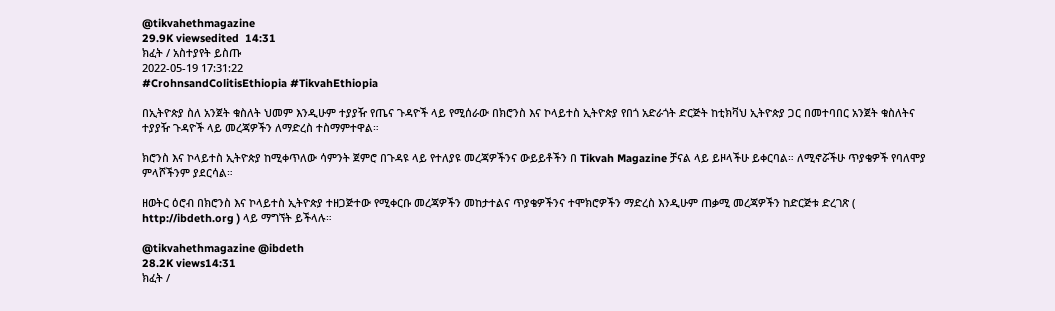@tikvahethmagazine
29.9K viewsedited  14:31
ክፈት / አስተያየት ይስጡ
2022-05-19 17:31:22
#CrohnsandColitisEthiopia #TikvahEthiopia

በኢትዮጵያ ስለ አንጀት ቁስለት ህመም እንዲሁም ተያያዥ የጤና ጉዳዮች ላይ የሚሰራው በክሮንስ እና ኮላይተስ ኢትዮጵያ የበጎ አድራጎት ድርጅት ከቲክቫህ ኢትዮጵያ ጋር በመተባበር አንጀት ቁስለትና ተያያዥ ጉዳዮች ላይ መረጃዎችን ለማድረስ ተስማምተዋል።

ክሮንስ እና ኮላይተስ ኢትዮጵያ ከሚቀጥለው ሳምንት ጀምሮ በጉዳዩ ላይ የተለያዩ መረጃዎችንና ውይይቶችን በ Tikvah Magazine ቻናል ላይ ይዞላችሁ ይቀርባል። ለሚኖሯችሁ ጥያቄዎች የባለሞያ ምላሾችንም ያደርሳል።

ዘወትር ዕሮብ በክሮንስ እና ኮላይተስ ኢትዮጵያ ተዘጋጅተው የሚቀርቡ መረጃዎችን መከታተልና ጥያቄዎችንና ተሞክሮዎችን ማድረስ እንዲሁም ጠቃሚ መረጃዎችን ከድርጅቱ ድረገጽ ( http://ibdeth.org ) ላይ ማግኘት ይችላሉ።

@tikvahethmagazine @ibdeth
28.2K views14:31
ክፈት /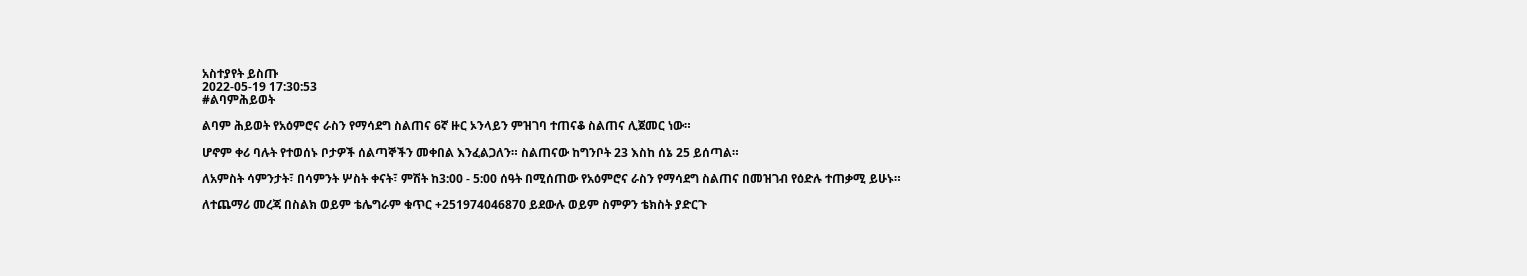አስተያየት ይስጡ
2022-05-19 17:30:53
#ልባምሕይወት

ልባም ሕይወት የአዕምሮና ራስን የማሳደግ ስልጠና 6ኛ ዙር ኦንላይን ምዝገባ ተጠናቆ ስልጠና ሊጀመር ነው።

ሆኖም ቀሪ ባሉት የተወሰኑ ቦታዎች ሰልጣኞችን መቀበል እንፈልጋለን። ስልጠናው ከግንቦት 23 እስከ ሰኔ 25 ይሰጣል።

ለአምስት ሳምንታት፣ በሳምንት ሦስት ቀናት፣ ምሽት ከ3:00 - 5:00 ሰዓት በሚሰጠው የአዕምሮና ራስን የማሳደግ ስልጠና በመዝገብ የዕድሉ ተጠቃሚ ይሁኑ።

ለተጨማሪ መረጃ በስልክ ወይም ቴሌግራም ቁጥር +251974046870 ይደውሉ ወይም ስምዎን ቴክስት ያድርጉ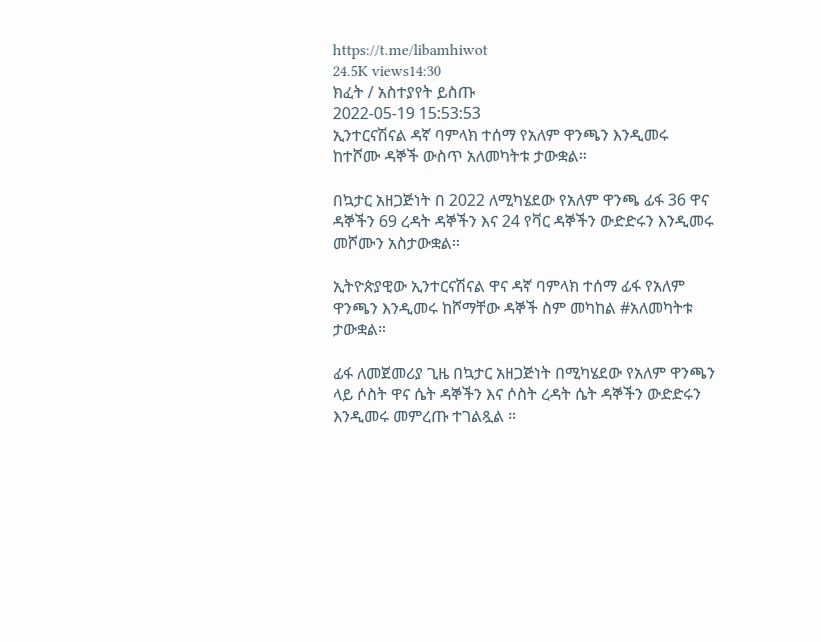https://t.me/libamhiwot
24.5K views14:30
ክፈት / አስተያየት ይስጡ
2022-05-19 15:53:53
ኢንተርናሽናል ዳኛ ባምላክ ተሰማ የአለም ዋንጫን እንዲመሩ ከተሾሙ ዳኞች ውስጥ አለመካትቱ ታውቋል።

በኳታር አዘጋጅነት በ 2022 ለሚካሄደው የአለም ዋንጫ ፊፋ 36 ዋና ዳኞችን 69 ረዳት ዳኞችን እና 24 የቫር ዳኞችን ውድድሩን እንዲመሩ መሾሙን አስታውቋል።

ኢትዮጵያዊው ኢንተርናሽናል ዋና ዳኛ ባምላክ ተሰማ ፊፋ የአለም ዋንጫን እንዲመሩ ከሾማቸው ዳኞች ስም መካከል #አለመካትቱ ታውቋል።

ፊፋ ለመጀመሪያ ጊዜ በኳታር አዘጋጅነት በሚካሄደው የአለም ዋንጫን ላይ ሶስት ዋና ሴት ዳኞችን እና ሶስት ረዳት ሴት ዳኞችን ውድድሩን እንዲመሩ መምረጡ ተገልጿል ።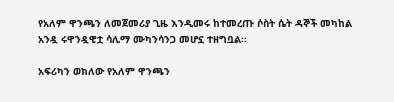የአለም ዋንጫን ለመጀመሪያ ጊዜ እንዲመሩ ከተመረጡ ሶስት ሴት ዳኞች መካከል አንዷ ሩዋንዷዊቷ ሳሊማ ሙካንሳንጋ መሆኗ ተዘግቧል።

አፍሪካን ወክለው የአለም ዋንጫን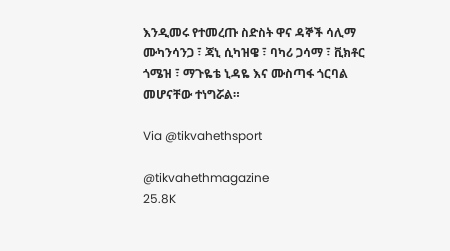እንዲመሩ የተመረጡ ስድስት ዋና ዳኞች ሳሊማ ሙካንሳንጋ ፣ ጃኒ ሲካዝዌ ፣ ባካሪ ጋሳማ ፣ ቪክቶር ጎሜዝ ፣ ማጉዬቴ ኒዳዬ እና ሙስጣፋ ጎርባል መሆናቸው ተነግሯል።

Via @tikvahethsport

@tikvahethmagazine
25.8K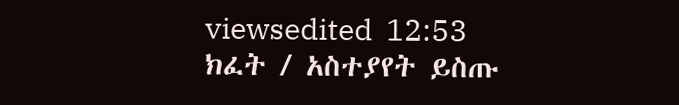viewsedited  12:53
ክፈት / አስተያየት ይስጡ